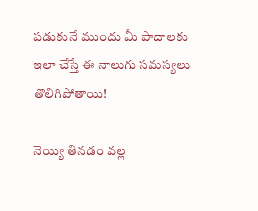పడుకునే ముందు మీ పాదాలకు ఇలా చేస్తే ఈ నాలుగు సమస్యలు తొలిగిపోతాయి!

నెయ్యి తినడం వల్ల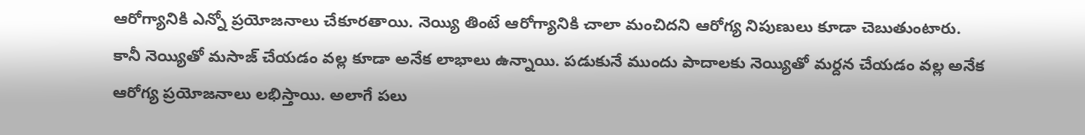ఆరోగ్యానికి ఎన్నో ప్రయోజనాలు చేకూరతాయి. నెయ్యి తింటే ఆరోగ్యానికి చాలా మంచిదని ఆరోగ్య నిపుణులు కూడా చెబుతుంటారు. కానీ నెయ్యితో మసాజ్ చేయడం వల్ల కూడా అనేక లాభాలు ఉన్నాయి. పడుకునే ముందు పాదాలకు నెయ్యితో మర్దన చేయడం వల్ల అనేక ఆరోగ్య ప్రయోజనాలు లభిస్తాయి. అలాగే పలు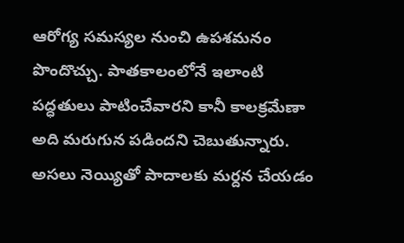ఆరోగ్య సమస్యల నుంచి ఉపశమనం పొందొచ్చు. పాతకాలంలోనే ఇలాంటి పద్ధతులు పాటించేవారని కానీ కాలక్రమేణా అది మరుగున పడిందని చెబుతున్నారు. అసలు నెయ్యితో పాదాలకు మర్దన చేయడం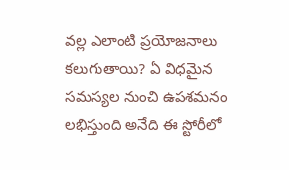వల్ల ఎలాంటి ప్రయోజనాలు కలుగుతాయి? ఏ విధమైన సమస్యల నుంచి ఉపశమనం లభిస్తుంది అనేది ఈ స్టోరీలో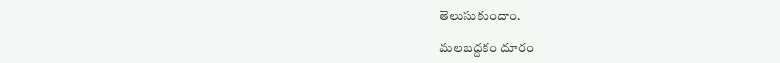తెలుసుకుందాం.

మలబద్దకం దూరం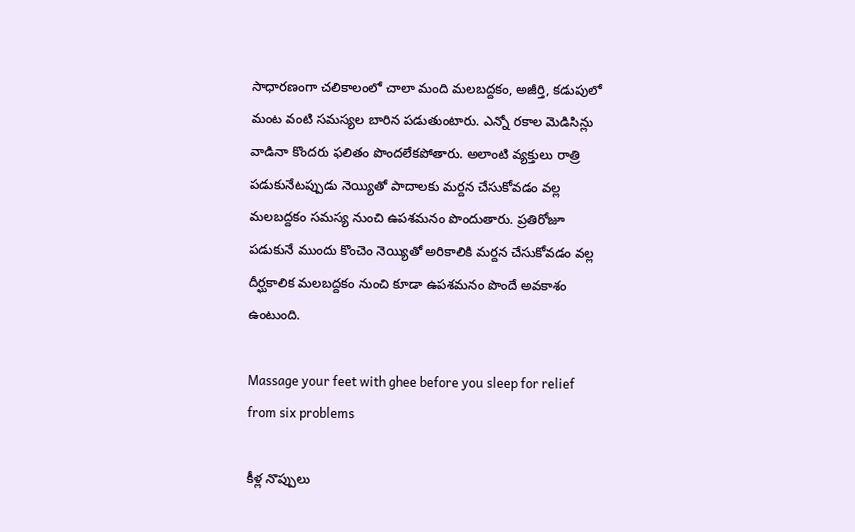సాధారణంగా చలికాలంలో చాలా మంది మలబద్దకం, అజీర్తి, కడుపులో మంట వంటి సమస్యల బారిన పడుతుంటారు. ఎన్నో రకాల మెడిసిన్లు వాడినా కొందరు ఫలితం పొందలేకపోతారు. అలాంటి వ్యక్తులు రాత్రి పడుకునేటప్పుడు నెయ్యితో పాదాలకు మర్దన చేసుకోవడం వల్ల మలబద్దకం సమస్య నుంచి ఉపశమనం పొందుతారు. ప్రతిరోజూ పడుకునే ముందు కొంచెం నెయ్యితో అరికాలికి మర్దన చేసుకోవడం వల్ల దీర్ఘకాలిక మలబద్దకం నుంచి కూడా ఉపశమనం పొందే అవకాశం ఉంటుంది.

Massage your feet with ghee before you sleep for relief from six problems

కీళ్ల నొప్పులు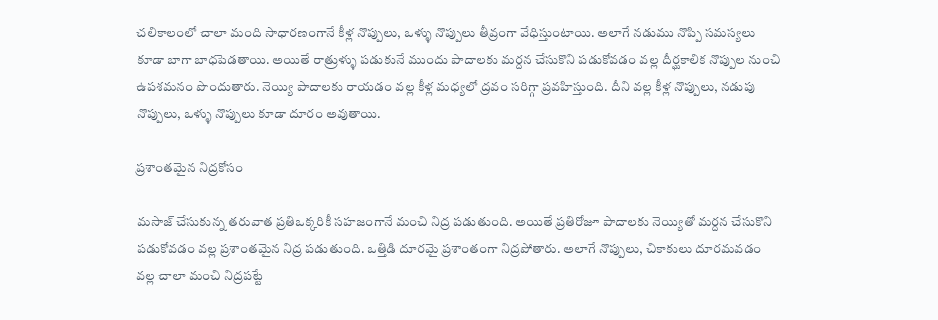చలికాలంలో చాలా మంది సాధారణంగానే కీళ్ల నొప్పులు, ఒళ్ళు నొప్పులు తీవ్రంగా వేధిస్తుంటాయి. అలాగే నడుము నొప్పి సమస్యలు కూడా బాగా బాధపెడతాయి. అయితే రాత్రుళ్ళు పడుకునే ముందు పాదాలకు మర్దన చేసుకొని పడుకోవడం వల్ల దీర్ఘకాలిక నొప్పుల నుంచి ఉపశమనం పొందుతారు. నెయ్యి పాదాలకు రాయడం వల్ల కీళ్ల మధ్యలో ద్రవం సరిగ్గా ప్రవహిస్తుంది. దీని వల్ల కీళ్ల నొప్పులు, నడుపు నొప్పులు, ఒళ్ళు నొప్పులు కూడా దూరం అవుతాయి.

ప్రశాంతమైన నిద్రకోసం

మసాజ్ చేసుకున్న తరువాత ప్రతిఒక్కరికీ సహజంగానే మంచి నిద్ర పడుతుంది. అయితే ప్రతిరోజూ పాదాలకు నెయ్యితో మర్దన చేసుకొని పడుకోవడం వల్ల ప్రశాంతమైన నిద్ర పడుతుంది. ఒత్తిడి దూరమై ప్రశాంతంగా నిద్రపోతారు. అలాగే నొప్పులు, చికాకులు దూరమవడం వల్ల చాలా మంచి నిద్రపట్టే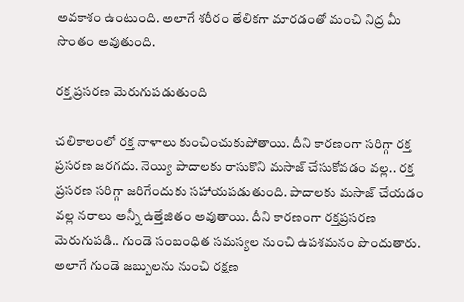అవకాశం ఉంటుంది. అలాగే శరీరం తేలికగా మారడంతో మంచి నిద్ర మీ సొంతం అవుతుంది.

రక్త ప్రసరణ మెరుగుపడుతుంది

చలికాలంలో రక్త నాళాలు కుంచించుకుపోతాయి. దీని కారణంగా సరిగ్గా రక్త ప్రసరణ జరగదు. నెయ్యి పాదాలకు రాసుకొని మసాజ్ చేసుకోవడం వల్ల.. రక్త ప్రసరణ సరిగ్గా జరిగేందుకు సహాయపడుతుంది. పాదాలకు మసాజ్ చేయడం వల్ల నరాలు అన్నీ ఉత్తేజితం అవుతాయి. దీని కారణంగా రక్తప్రసరణ మెరుగుపడి.. గుండె సంబంధిత సమస్యల నుంచి ఉపశమనం పొందుతారు. అలాగే గుండె జబ్బులను నుంచి రక్షణ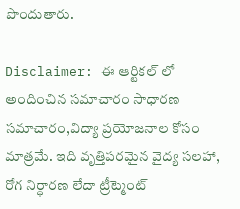పొందుతారు.

Disclaimer: ఈ ఆర్టికల్ లో అందించిన సమాచారం సాధారణ సమాచారం,విద్యా ప్రయోజనాల కోసం మాత్రమే. ఇది వృత్తిపరమైన వైద్య సలహా, రోగ నిర్ధారణ లేదా ట్రీట్మెంట్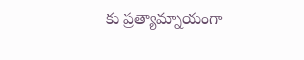కు ప్రత్యామ్నాయంగా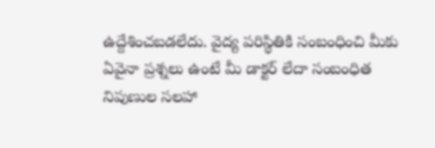ఉద్దేశించబడలేదు. వైద్య పరిస్థితికి సంబంధించి మీకు ఏవైనా ప్రశ్నలు ఉంటే మీ డాక్టర్ లేదా సంబంధిత నిపుణుల సలహా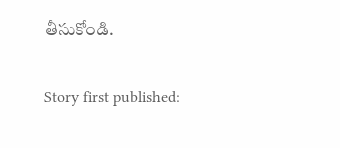తీసుకోండి.

Story first published: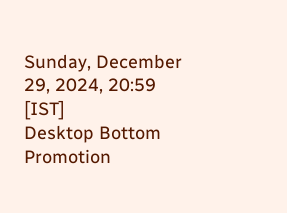Sunday, December 29, 2024, 20:59 [IST]
Desktop Bottom Promotion